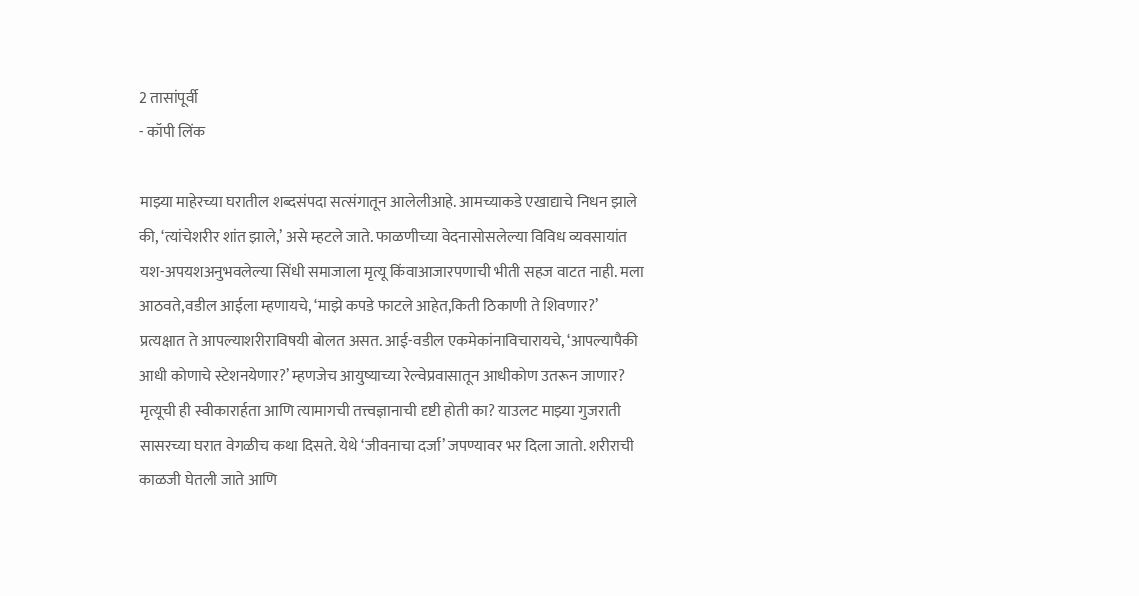2 तासांपूर्वी
- कॉपी लिंक

माझ्या माहेरच्या घरातील शब्दसंपदा सत्संगातून आलेलीआहे. आमच्याकडे एखाद्याचे निधन झाले की, ‘त्यांचेशरीर शांत झाले,’ असे म्हटले जाते. फाळणीच्या वेदनासोसलेल्या विविध व्यवसायांत यश-अपयशअनुभवलेल्या सिंधी समाजाला मृत्यू किंवाआजारपणाची भीती सहज वाटत नाही. मला आठवते,वडील आईला म्हणायचे, ‘माझे कपडे फाटले आहेत,किती ठिकाणी ते शिवणार?’ प्रत्यक्षात ते आपल्याशरीराविषयी बोलत असत. आई-वडील एकमेकांनाविचारायचे, ‘आपल्यापैकी आधी कोणाचे स्टेशनयेणार?’ म्हणजेच आयुष्याच्या रेल्वेप्रवासातून आधीकोण उतरून जाणार? मृत्यूची ही स्वीकारार्हता आणि त्यामागची तत्त्वज्ञानाची दृष्टी होती का? याउलट माझ्या गुजराती सासरच्या घरात वेगळीच कथा दिसते. येथे ‘जीवनाचा दर्जा’ जपण्यावर भर दिला जातो. शरीराची काळजी घेतली जाते आणि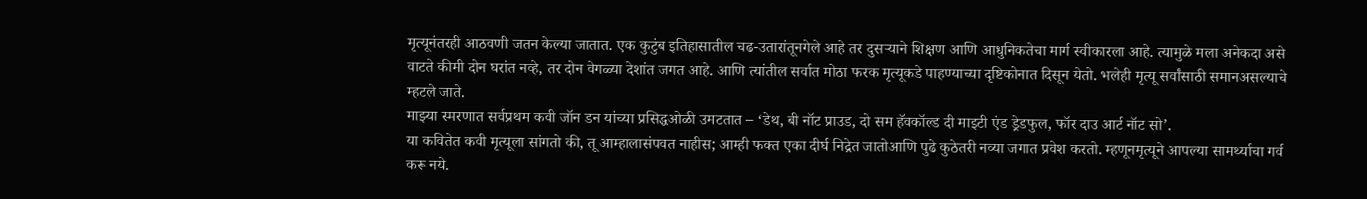मृत्यूनंतरही आठवणी जतन केल्या जातात. एक कुटुंब इतिहासातील चढ-उतारांतूनगेले आहे तर दुसऱ्याने शिक्षण आणि आधुनिकतेचा मार्ग स्वीकारला आहे. त्यामुळे मला अनेकदा असे वाटते कीमी दोन घरांत नव्हे, तर दोन वेगळ्या देशांत जगत आहे. आणि त्यांतील सर्वात मोठा फरक मृत्यूकडे पाहण्याच्या दृष्टिकोनात दिसून येतो. भलेही मृत्यू सर्वांसाठी समानअसल्याचे म्हटले जाते.
माझ्या स्मरणात सर्वप्रथम कवी जॉन डन यांच्या प्रसिद्धओळी उमटतात – ‘डेथ, बी नॉट प्राउड, दो सम हॅवकॉल्ड दी माइटी एंड ड्रेडफुल, फॉर दाउ आर्ट नॉट सो’.
या कवितेत कवी मृत्यूला सांगतो की, तू आम्हालासंपवत नाहीस; आम्ही फक्त एका दीर्घ निद्रेत जातोआणि पुढे कुठेतरी नव्या जगात प्रवेश करतो. म्हणूनमृत्यूने आपल्या सामर्थ्याचा गर्व करू नये.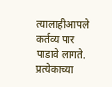त्यालाहीआपले कर्तव्य पार पाडावे लागते. प्रत्येकाच्या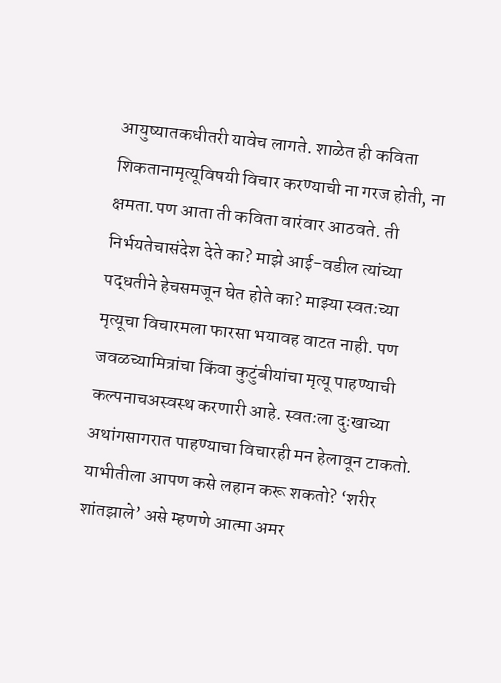आयुष्यातकधीतरी यावेच लागते. शाळेत ही कविता शिकतानामृत्यूविषयी विचार करण्याची ना गरज होती, ना क्षमता.पण आता ती कविता वारंवार आठवते. ती निर्भयतेचासंदेश देते का? माझे आई-वडील त्यांच्या पद्धतीने हेचसमजून घेत होते का? माझ्या स्वतःच्या मृत्यूचा विचारमला फारसा भयावह वाटत नाही. पण जवळच्यामित्रांचा किंवा कुटुंबीयांचा मृत्यू पाहण्याची कल्पनाचअस्वस्थ करणारी आहे. स्वतःला दुःखाच्या अथांगसागरात पाहण्याचा विचारही मन हेलावून टाकतो. याभीतीला आपण कसे लहान करू शकतो? ‘शरीर शांतझाले’ असे म्हणणे आत्मा अमर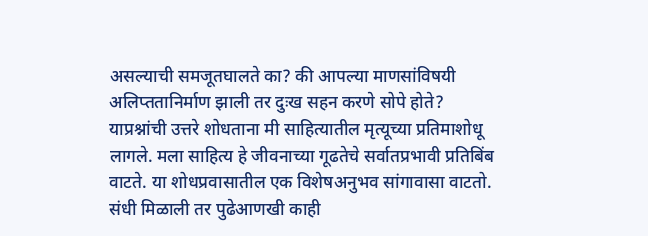असल्याची समजूतघालते का? की आपल्या माणसांविषयी अलिप्ततानिर्माण झाली तर दुःख सहन करणे सोपे होते? याप्रश्नांची उत्तरे शोधताना मी साहित्यातील मृत्यूच्या प्रतिमाशोधू लागले. मला साहित्य हे जीवनाच्या गूढतेचे सर्वातप्रभावी प्रतिबिंब वाटते. या शोधप्रवासातील एक विशेषअनुभव सांगावासा वाटतो. संधी मिळाली तर पुढेआणखी काही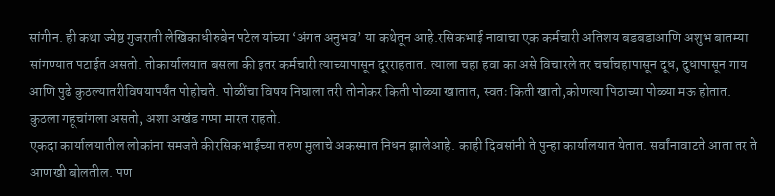सांगीन. ही कथा ज्येष्ठ गुजराती लेखिकाधीरुबेन पटेल यांच्या ‘अंगत अनुभव’ या कथेतून आहे.रसिकभाई नावाचा एक कर्मचारी अतिशय बडबडाआणि अशुभ बातम्या सांगण्यात पटाईत असतो. तोकार्यालयात बसला की इतर कर्मचारी त्याच्यापासून दूरराहतात. त्याला चहा हवा का असे विचारले तर चर्चाचहापासून दूध, दुधापासून गाय आणि पुढे कुठल्यातरीविषयापर्यंत पोहोचते. पोळींचा विषय निघाला तरी तोनोकर किती पोळ्या खातात, स्वतः किती खातो,कोणत्या पिठाच्या पोळ्या मऊ होतात. कुठला गहूचांगला असतो, अशा अखंड गप्पा मारत राहतो.
एकदा कार्यालयातील लोकांना समजते कीरसिकभाईंच्या तरुण मुलाचे अकस्मात निधन झालेआहे. काही दिवसांनी ते पुन्हा कार्यालयात येतात. सर्वांनावाटते आता तर ते आणखी बोलतील. पण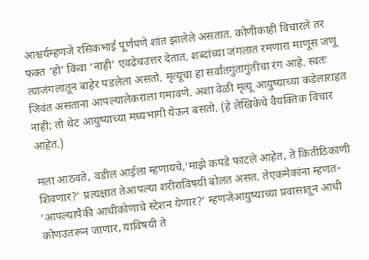आश्चर्यम्हणजे रसिकभाई पूर्णपणे शांत झालेले असतात. कोणीकाही विचारले तर फक्त ‘हो’ किंवा ‘नाही’ एवढेचउत्तर देतात. शब्दांच्या जंगलात रमणारा माणूस जणू त्याजंगलातून बाहेर पडलेला असतो. मृत्यूचा हा सर्वांतगुंतागुंतीचा रंग आहे. स्वतः जिवंत असताना आपल्यालेकराला गमावणे. अशा वेळी मृत्यू आयुष्याच्या कडेलाराहत नाही; तो थेट आयुष्याच्या मध्यभागी येऊन बसतो. (हे लेखिकेचे वैयक्तिक विचार आहेत.)

मला आठवते, वडील आईला म्हणायचे,‘माझे कपडे फाटले आहेत, ते कितीठिकाणी शिवणार?’ प्रत्यक्षात तेआपल्या शरीराविषयी बोलत असत. तेएकमेकांना म्हणत- ‘आपल्यापैकी आधीकोणाचे स्टेशन येणार?’ म्हणजेआयुष्याच्या प्रवासातून आधी कोणउतरून जाणार, याविषयी ते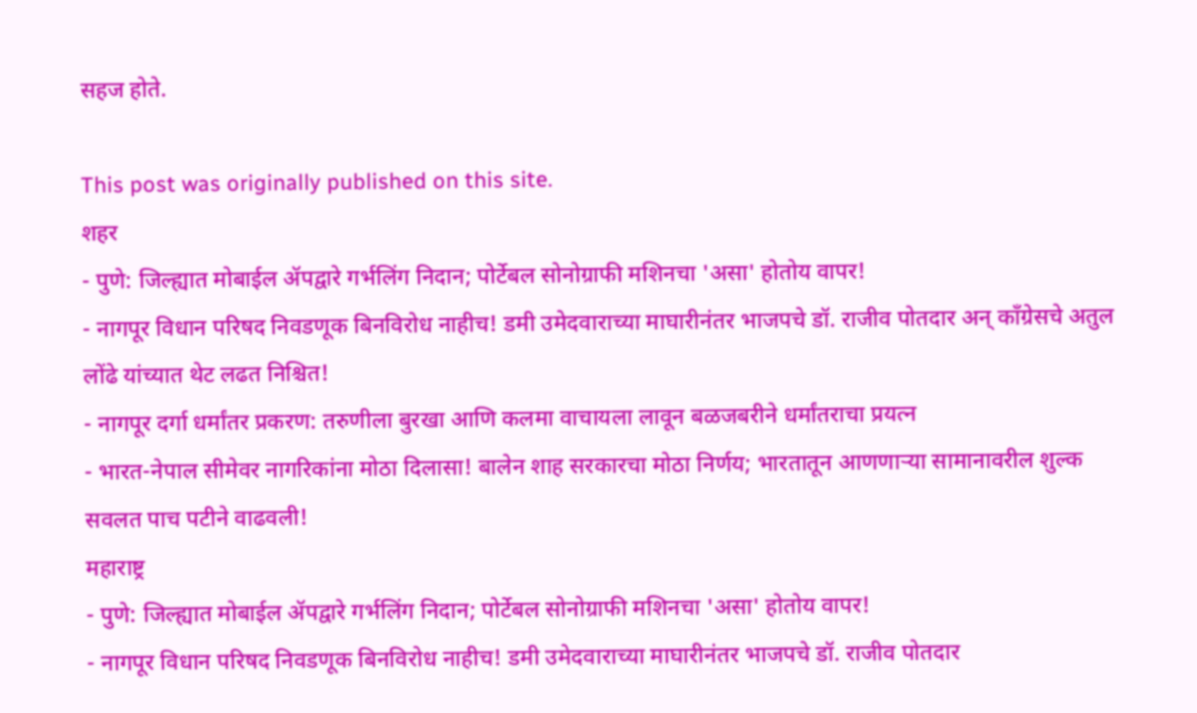सहज होते.

This post was originally published on this site.
शहर
- पुणे: जिल्ह्यात मोबाईल ॲपद्वारे गर्भलिंग निदान; पोर्टेबल सोनोग्राफी मशिनचा 'असा' होतोय वापर!
- नागपूर विधान परिषद निवडणूक बिनविरोध नाहीच! डमी उमेदवाराच्या माघारीनंतर भाजपचे डॉ. राजीव पोतदार अन् काँग्रेसचे अतुल लोंढे यांच्यात थेट लढत निश्चित!
- नागपूर दर्गा धर्मांतर प्रकरण: तरुणीला बुरखा आणि कलमा वाचायला लावून बळजबरीने धर्मांतराचा प्रयत्न
- भारत-नेपाल सीमेवर नागरिकांना मोठा दिलासा! बालेन शाह सरकारचा मोठा निर्णय; भारतातून आणणाऱ्या सामानावरील शुल्क सवलत पाच पटीने वाढवली!
महाराष्ट्र
- पुणे: जिल्ह्यात मोबाईल ॲपद्वारे गर्भलिंग निदान; पोर्टेबल सोनोग्राफी मशिनचा 'असा' होतोय वापर!
- नागपूर विधान परिषद निवडणूक बिनविरोध नाहीच! डमी उमेदवाराच्या माघारीनंतर भाजपचे डॉ. राजीव पोतदार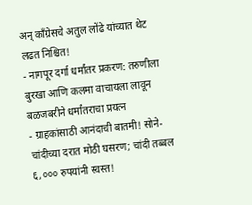अन् काँग्रेसचे अतुल लोंढे यांच्यात थेट लढत निश्चित!
- नागपूर दर्गा धर्मांतर प्रकरण: तरुणीला बुरखा आणि कलमा वाचायला लावून बळजबरीने धर्मांतराचा प्रयत्न
- ग्राहकांसाठी आनंदाची बातमी! सोने-चांदीच्या दरात मोठी घसरण; चांदी तब्बल ६,००० रुपयांनी स्वस्त!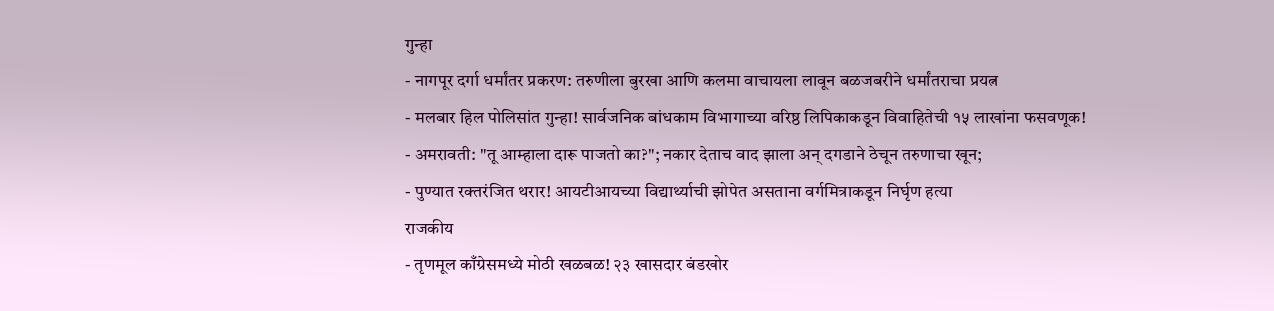गुन्हा
- नागपूर दर्गा धर्मांतर प्रकरण: तरुणीला बुरखा आणि कलमा वाचायला लावून बळजबरीने धर्मांतराचा प्रयत्न
- मलबार हिल पोलिसांत गुन्हा! सार्वजनिक बांधकाम विभागाच्या वरिष्ठ लिपिकाकडून विवाहितेची १५ लाखांना फसवणूक!
- अमरावती: "तू आम्हाला दारू पाजतो का?"; नकार देताच वाद झाला अन् दगडाने ठेचून तरुणाचा खून;
- पुण्यात रक्तरंजित थरार! आयटीआयच्या विद्यार्थ्याची झोपेत असताना वर्गमित्राकडून निर्घृण हत्या
राजकीय
- तृणमूल काँग्रेसमध्ये मोठी खळबळ! २३ खासदार बंडखोर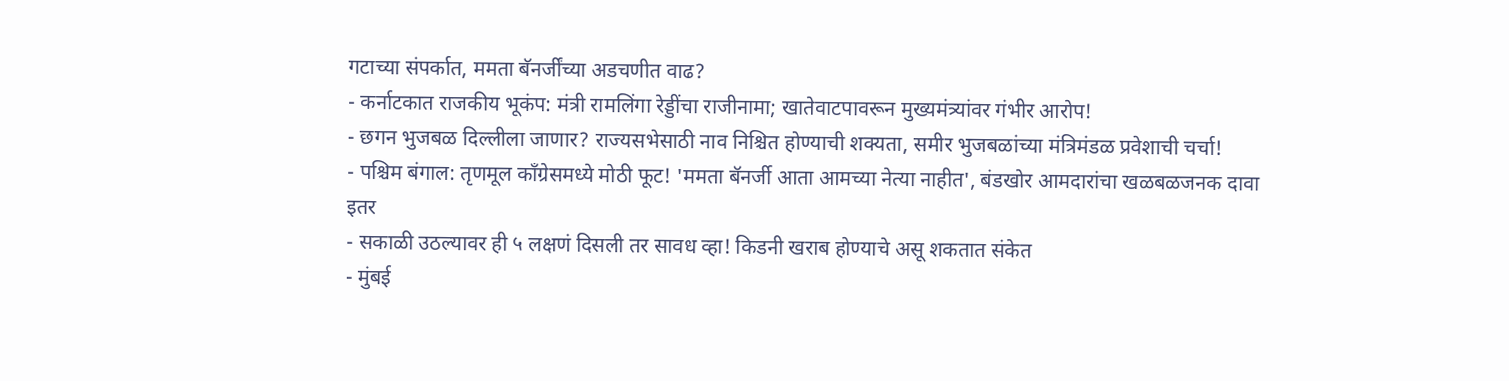गटाच्या संपर्कात, ममता बॅनर्जींच्या अडचणीत वाढ?
- कर्नाटकात राजकीय भूकंप: मंत्री रामलिंगा रेड्डींचा राजीनामा; खातेवाटपावरून मुख्यमंत्र्यांवर गंभीर आरोप!
- छगन भुजबळ दिल्लीला जाणार? राज्यसभेसाठी नाव निश्चित होण्याची शक्यता, समीर भुजबळांच्या मंत्रिमंडळ प्रवेशाची चर्चा!
- पश्चिम बंगाल: तृणमूल काँग्रेसमध्ये मोठी फूट! 'ममता बॅनर्जी आता आमच्या नेत्या नाहीत', बंडखोर आमदारांचा खळबळजनक दावा
इतर
- सकाळी उठल्यावर ही ५ लक्षणं दिसली तर सावध व्हा! किडनी खराब होण्याचे असू शकतात संकेत
- मुंबई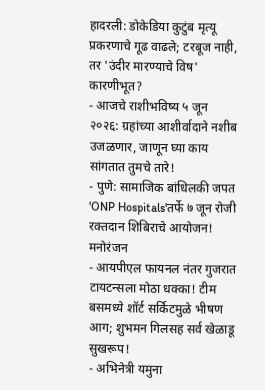हादरली: डोकेडिया कुटुंब मृत्यू प्रकरणाचे गूढ वाढले; टरबूज नाही, तर 'उंदीर मारण्याचे विष' कारणीभूत?
- आजचे राशीभविष्य ५ जून २०२६: ग्रहांच्या आशीर्वादाने नशीब उजळणार, जाणून घ्या काय सांगतात तुमचे तारे!
- पुणे: सामाजिक बांधिलकी जपत 'ONP Hospitals'तर्फे ७ जून रोजी रक्तदान शिबिराचे आयोजन!
मनोरंजन
- आयपीएल फायनल नंतर गुजरात टायटन्सला मोठा धक्का! टीम बसमध्ये शॉर्ट सर्किटमुळे भीषण आग; शुभमन गिलसह सर्व खेळाडू सुखरूप!
- अभिनेत्री यमुना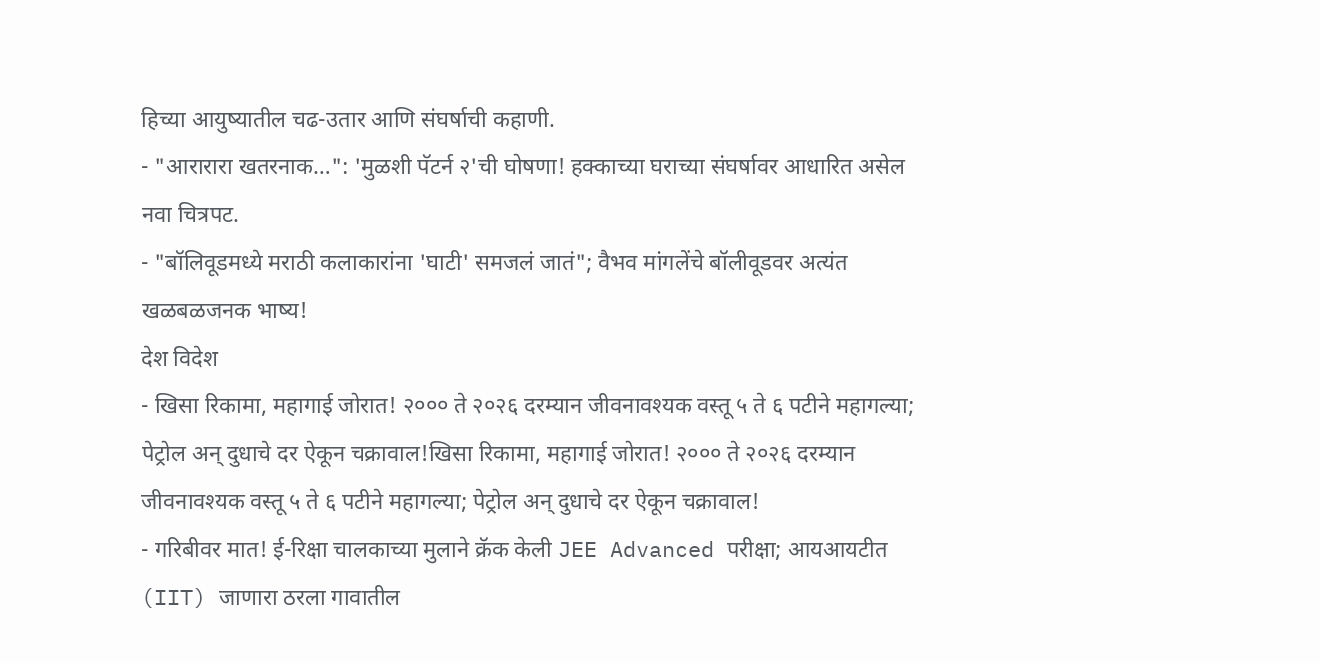हिच्या आयुष्यातील चढ-उतार आणि संघर्षाची कहाणी.
- "आरारारा खतरनाक…": 'मुळशी पॅटर्न २'ची घोषणा! हक्काच्या घराच्या संघर्षावर आधारित असेल नवा चित्रपट.
- "बॉलिवूडमध्ये मराठी कलाकारांना 'घाटी' समजलं जातं"; वैभव मांगलेंचे बॉलीवूडवर अत्यंत खळबळजनक भाष्य!
देश विदेश
- खिसा रिकामा, महागाई जोरात! २००० ते २०२६ दरम्यान जीवनावश्यक वस्तू ५ ते ६ पटीने महागल्या; पेट्रोल अन् दुधाचे दर ऐकून चक्रावाल!खिसा रिकामा, महागाई जोरात! २००० ते २०२६ दरम्यान जीवनावश्यक वस्तू ५ ते ६ पटीने महागल्या; पेट्रोल अन् दुधाचे दर ऐकून चक्रावाल!
- गरिबीवर मात! ई-रिक्षा चालकाच्या मुलाने क्रॅक केली JEE Advanced परीक्षा; आयआयटीत (IIT) जाणारा ठरला गावातील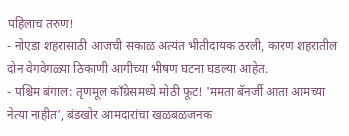पहिलाच तरुण!
- नोएडा शहरासाठी आजची सकाळ अत्यंत भीतीदायक ठरली, कारण शहरातील दोन वेगवेगळ्या ठिकाणी आगीच्या भीषण घटना घडल्या आहेत.
- पश्चिम बंगाल: तृणमूल काँग्रेसमध्ये मोठी फूट! 'ममता बॅनर्जी आता आमच्या नेत्या नाहीत', बंडखोर आमदारांचा खळबळजनक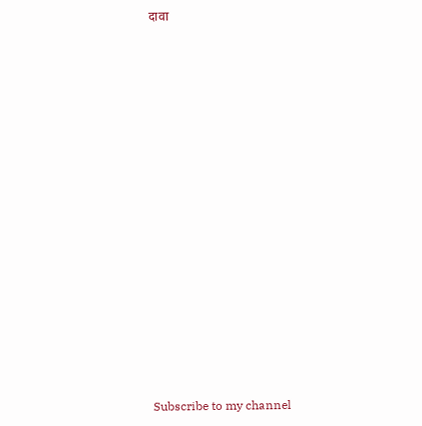दावा
























Subscribe to my channel